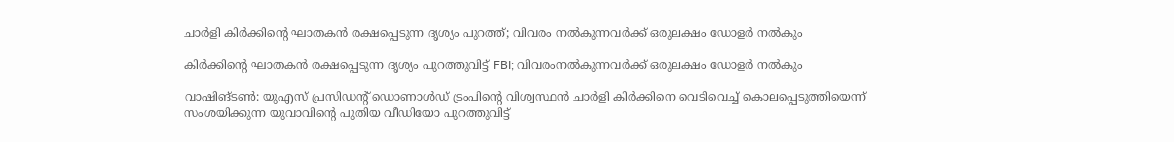ചാർളി കിർക്കിന്റെ ഘാതകൻ രക്ഷപ്പെടുന്ന ദൃശ്യം പുറത്ത്; വിവരം നൽകുന്നവർക്ക് ഒരുലക്ഷം ഡോളർ നൽകും

കിർക്കിന്റെ ഘാതകൻ രക്ഷപ്പെടുന്ന ദൃശ്യം പുറത്തുവിട്ട് FBI; വിവരംനൽകുന്നവർക്ക് ഒരുലക്ഷം ഡോളർ നൽകും

വാഷിങ്ടണ്‍: യുഎസ് പ്രസിഡന്‍റ് ഡൊണാൾഡ് ട്രംപിന്‍റെ വിശ്വസ്ഥൻ ചാര്‍ളി കിര്‍ക്കിനെ വെടിവെച്ച് കൊലപ്പെടുത്തിയെന്ന് സംശയിക്കുന്ന യുവാവിന്റെ പുതിയ വീഡിയോ പുറത്തുവിട്ട്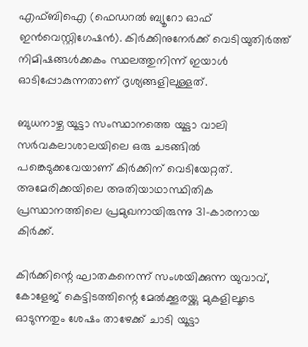എഫ്ബിഐ (ഫെഡറല്‍ ബ്യൂറോ ഓഫ് ഇന്‍വെസ്റ്റിഗേഷന്‍). കിര്‍ക്കിനുനേര്‍ക്ക് വെടിയുതിര്‍ത്ത് നിമിഷങ്ങള്‍ക്കകം സ്ഥലത്തുനിന്ന് ഇയാള്‍ ഓടിപ്പോകുന്നതാണ് ദൃശ്യങ്ങളിലുള്ളത്.

ബുധനാഴ്ച യൂട്ടാ സംസ്ഥാനത്തെ യൂട്ടാ വാലി സര്‍വകലാശാലയിലെ ഒരു ചടങ്ങില്‍ പങ്കെടുക്കവേയാണ് കിര്‍ക്കിന് വെടിയേറ്റത്. അമേരിക്കയിലെ അതിയാഥാസ്ഥിതിക പ്രസ്ഥാനത്തിലെ പ്രമുഖനായിരുന്നു 31-കാരനായ കിര്‍ക്ക്.

കിര്‍ക്കിന്റെ ഘാതകനെന്ന് സംശയിക്കുന്ന യുവാവ്, കോളേജ് കെട്ടിടത്തിന്റെ മേല്‍ക്കൂരയ്ക്കു മുകളിലൂടെ ഓടുന്നതും ശേഷം താഴേക്ക് ചാടി യൂട്ടാ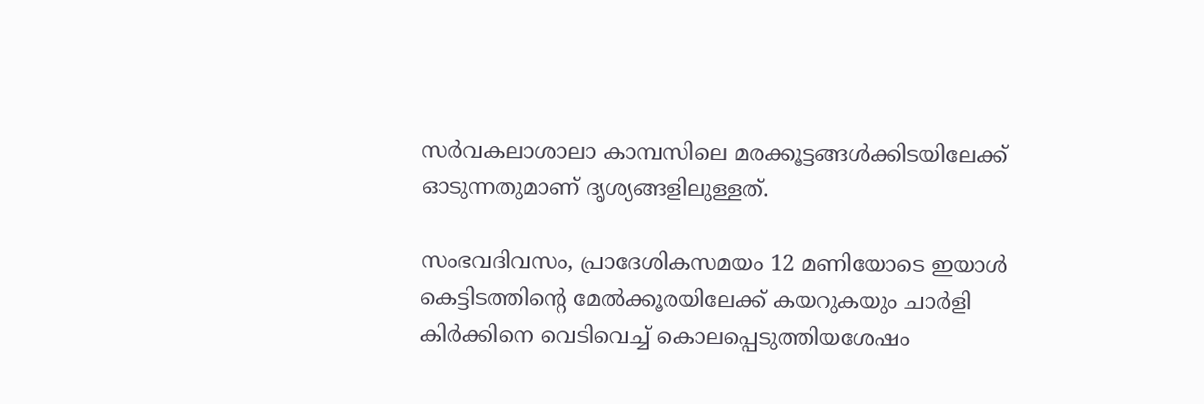സര്‍വകലാശാലാ കാമ്പസിലെ മരക്കൂട്ടങ്ങള്‍ക്കിടയിലേക്ക് ഓടുന്നതുമാണ് ദൃശ്യങ്ങളിലുള്ളത്.

സംഭവദിവസം, പ്രാദേശികസമയം 12 മണിയോടെ ഇയാൾ കെട്ടിടത്തിന്റെ മേല്‍ക്കൂരയിലേക്ക് കയറുകയും ചാര്‍ളി കിര്‍ക്കിനെ വെടിവെച്ച് കൊലപ്പെടുത്തിയശേഷം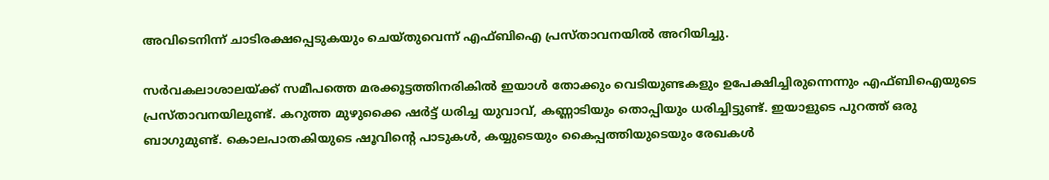അവിടെനിന്ന് ചാടിരക്ഷപ്പെടുകയും ചെയ്തുവെന്ന് എഫ്ബിഐ പ്രസ്താവനയിൽ അറിയിച്ചു.

സര്‍വകലാശാലയ്ക്ക് സമീപത്തെ മരക്കൂട്ടത്തിനരികില്‍ ഇയാള്‍ തോക്കും വെടിയുണ്ടകളും ഉപേക്ഷിച്ചിരുന്നെന്നും എഫ്ബിഐയുടെ പ്രസ്താവനയിലുണ്ട്. കറുത്ത മുഴുക്കൈ ഷര്‍ട്ട് ധരിച്ച യുവാവ്, കണ്ണാടിയും തൊപ്പിയും ധരിച്ചിട്ടുണ്ട്. ഇയാളുടെ പുറത്ത് ഒരു ബാഗുമുണ്ട്. കൊലപാതകിയുടെ ഷൂവിന്റെ പാടുകള്‍, കയ്യുടെയും കൈപ്പത്തിയുടെയും രേഖകള്‍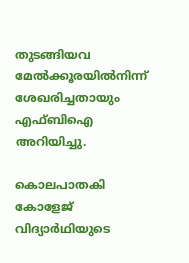തുടങ്ങിയവ മേല്‍ക്കൂരയില്‍നിന്ന് ശേഖരിച്ചതായും എഫ്ബിഐ അറിയിച്ചു.

കൊലപാതകി കോളേജ് വിദ്യാര്‍ഥിയുടെ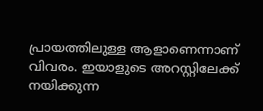പ്രായത്തിലുള്ള ആളാണെന്നാണ് വിവരം. ഇയാളുടെ അറസ്റ്റിലേക്ക് നയിക്കുന്ന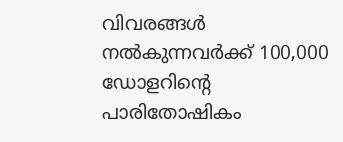വിവരങ്ങള്‍ നല്‍കുന്നവര്‍ക്ക് 100,000 ഡോളറിന്റെ പാരിതോഷികം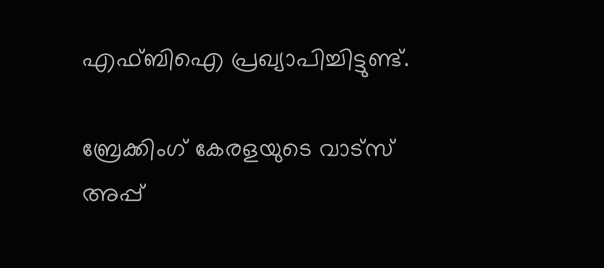എഫ്ബിഐ പ്രഖ്യാപിച്ചിട്ടുണ്ട്.

ബ്രേക്കിംഗ് കേരളയുടെ വാട്സ് അപ്പ്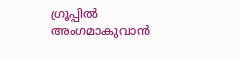ഗ്രൂപ്പിൽ അംഗമാകുവാൻ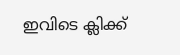ഇവിടെ ക്ലിക്ക്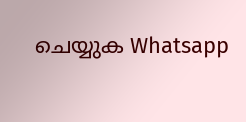ചെയ്യുക Whatsapp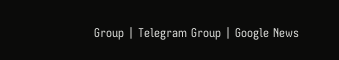Group | Telegram Group | Google News